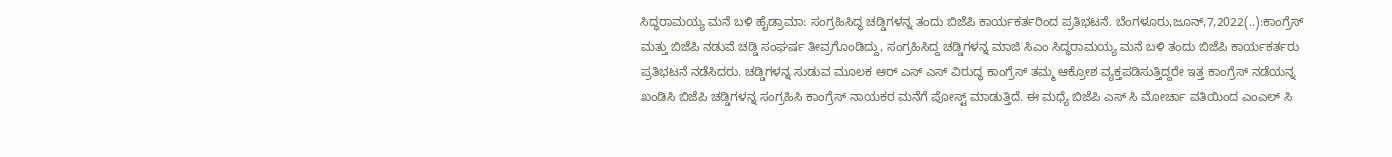ಸಿದ್ಧರಾಮಯ್ಯ ಮನೆ ಬಳಿ ಹೈಡ್ರಾಮಾ: ಸಂಗ್ರಹಿಸಿದ್ಧ ಚಡ್ಡಿಗಳನ್ನ ತಂದು ಬಿಜೆಪಿ ಕಾರ್ಯಕರ್ತರಿಂದ ಪ್ರತಿಭಟನೆ. ಬೆಂಗಳೂರು,ಜೂನ್,7,2022(..):ಕಾಂಗ್ರೆಸ್ ಮತ್ತು ಬಿಜೆಪಿ ನಡುವೆ ಚಡ್ಡಿ ಸಂಘರ್ಷ ತೀವ್ರಗೊಂಡಿದ್ದು, ಸಂಗ್ರಹಿಸಿದ್ದ ಚಡ್ಡಿಗಳನ್ನ ಮಾಜಿ ಸಿಎಂ ಸಿದ್ಧರಾಮಯ್ಯ ಮನೆ ಬಳಿ ತಂದು ಬಿಜೆಪಿ ಕಾರ್ಯಕರ್ತರು ಪ್ರತಿಭಟನೆ ನಡೆಸಿದರು. ಚಡ್ಡಿಗಳನ್ನ ಸುಡುವ ಮೂಲಕ ಆರ್ ಎಸ್ ಎಸ್ ವಿರುದ್ಧ ಕಾಂಗ್ರೆಸ್ ತಮ್ಮ ಆಕ್ರೋಶ ವ್ಯಕ್ತಪಡಿಸುತ್ತಿದ್ದರೇ ಇತ್ತ ಕಾಂಗ್ರೆಸ್ ನಡೆಯನ್ನ ಖಂಡಿಸಿ ಬಿಜೆಪಿ ಚಡ್ಡಿಗಳನ್ನ ಸಂಗ್ರಹಿಸಿ ಕಾಂಗ್ರೆಸ್ ನಾಯಕರ ಮನೆಗೆ ಪೋಸ್ಟ್ ಮಾಡುತ್ತಿದೆ. ಈ ಮಧ್ಯೆ ಬಿಜೆಪಿ ಎಸ್ ಸಿ ಮೋರ್ಚಾ ವತಿಯಿಂದ ಎಂಎಲ್ ಸಿ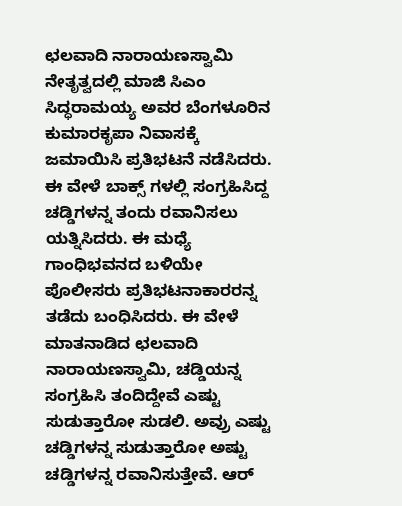ಛಲವಾದಿ ನಾರಾಯಣಸ್ವಾಮಿ ನೇತೃತ್ವದಲ್ಲಿ ಮಾಜಿ ಸಿಎಂ ಸಿದ್ಧರಾಮಯ್ಯ ಅವರ ಬೆಂಗಳೂರಿನ ಕುಮಾರಕೃಪಾ ನಿವಾಸಕ್ಕೆ ಜಮಾಯಿಸಿ ಪ್ರತಿಭಟನೆ ನಡೆಸಿದರು. ಈ ವೇಳೆ ಬಾಕ್ಸ್ ಗಳಲ್ಲಿ ಸಂಗ್ರಹಿಸಿದ್ದ ಚಡ್ಡಿಗಳನ್ನ ತಂದು ರವಾನಿಸಲು ಯತ್ನಿಸಿದರು. ಈ ಮಧ್ಯೆ ಗಾಂಧಿಭವನದ ಬಳಿಯೇ ಪೊಲೀಸರು ಪ್ರತಿಭಟನಾಕಾರರನ್ನ ತಡೆದು ಬಂಧಿಸಿದರು. ಈ ವೇಳೆ ಮಾತನಾಡಿದ ಛಲವಾದಿ ನಾರಾಯಣಸ್ವಾಮಿ, ಚಡ್ಡಿಯನ್ನ ಸಂಗ್ರಹಿಸಿ ತಂದಿದ್ದೇವೆ ಎಷ್ಟು ಸುಡುತ್ತಾರೋ ಸುಡಲಿ. ಅವ್ರು ಎಷ್ಟು ಚಡ್ಡಿಗಳನ್ನ ಸುಡುತ್ತಾರೋ ಅಷ್ಟು ಚಡ್ಡಿಗಳನ್ನ ರವಾನಿಸುತ್ತೇವೆ. ಆರ್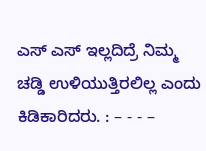ಎಸ್ ಎಸ್ ಇಲ್ಲದಿದ್ರೆ ನಿಮ್ಮ ಚಡ್ಡಿ ಉಳಿಯುತ್ತಿರಲಿಲ್ಲ ಎಂದು ಕಿಡಿಕಾರಿದರು. : – - - –